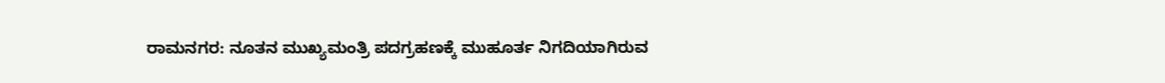ರಾಮನಗರ: ನೂತನ ಮುಖ್ಯಮಂತ್ರಿ ಪದಗ್ರಹಣಕ್ಕೆ ಮುಹೂರ್ತ ನಿಗದಿಯಾಗಿರುವ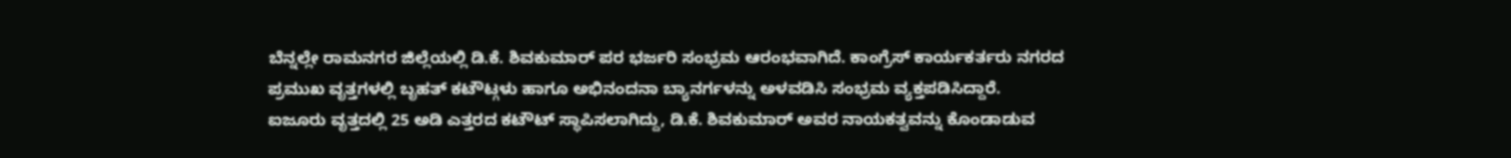ಬೆನ್ನಲ್ಲೇ ರಾಮನಗರ ಜಿಲ್ಲೆಯಲ್ಲಿ ಡಿ.ಕೆ. ಶಿವಕುಮಾರ್ ಪರ ಭರ್ಜರಿ ಸಂಭ್ರಮ ಆರಂಭವಾಗಿದೆ. ಕಾಂಗ್ರೆಸ್ ಕಾರ್ಯಕರ್ತರು ನಗರದ ಪ್ರಮುಖ ವೃತ್ತಗಳಲ್ಲಿ ಬೃಹತ್ ಕಟೌಟ್ಗಳು ಹಾಗೂ ಅಭಿನಂದನಾ ಬ್ಯಾನರ್ಗಳನ್ನು ಅಳವಡಿಸಿ ಸಂಭ್ರಮ ವ್ಯಕ್ತಪಡಿಸಿದ್ದಾರೆ.
ಐಜೂರು ವೃತ್ತದಲ್ಲಿ 25 ಅಡಿ ಎತ್ತರದ ಕಟೌಟ್ ಸ್ಥಾಪಿಸಲಾಗಿದ್ದು, ಡಿ.ಕೆ. ಶಿವಕುಮಾರ್ ಅವರ ನಾಯಕತ್ವವನ್ನು ಕೊಂಡಾಡುವ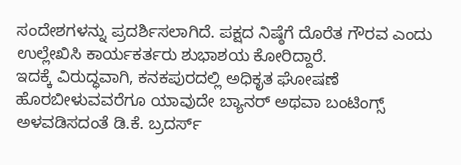ಸಂದೇಶಗಳನ್ನು ಪ್ರದರ್ಶಿಸಲಾಗಿದೆ. ಪಕ್ಷದ ನಿಷ್ಠೆಗೆ ದೊರೆತ ಗೌರವ ಎಂದು ಉಲ್ಲೇಖಿಸಿ ಕಾರ್ಯಕರ್ತರು ಶುಭಾಶಯ ಕೋರಿದ್ದಾರೆ.
ಇದಕ್ಕೆ ವಿರುದ್ಧವಾಗಿ, ಕನಕಪುರದಲ್ಲಿ ಅಧಿಕೃತ ಘೋಷಣೆ ಹೊರಬೀಳುವವರೆಗೂ ಯಾವುದೇ ಬ್ಯಾನರ್ ಅಥವಾ ಬಂಟಿಂಗ್ಸ್ ಅಳವಡಿಸದಂತೆ ಡಿ.ಕೆ. ಬ್ರದರ್ಸ್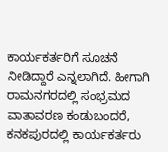ಕಾರ್ಯಕರ್ತರಿಗೆ ಸೂಚನೆ ನೀಡಿದ್ದಾರೆ ಎನ್ನಲಾಗಿದೆ. ಹೀಗಾಗಿ ರಾಮನಗರದಲ್ಲಿ ಸಂಭ್ರಮದ ವಾತಾವರಣ ಕಂಡುಬಂದರೆ, ಕನಕಪುರದಲ್ಲಿ ಕಾರ್ಯಕರ್ತರು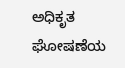ಅಧಿಕೃತ ಘೋಷಣೆಯ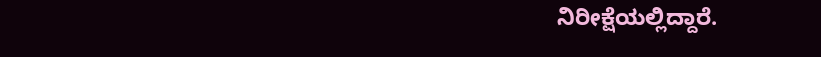ನಿರೀಕ್ಷೆಯಲ್ಲಿದ್ದಾರೆ.